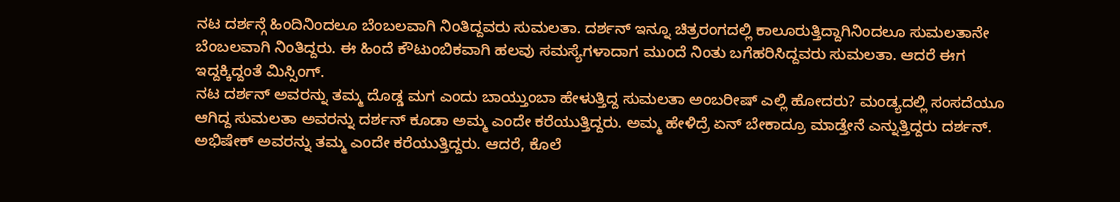ನಟ ದರ್ಶನ್ಗೆ ಹಿಂದಿನಿಂದಲೂ ಬೆಂಬಲವಾಗಿ ನಿಂತಿದ್ದವರು ಸುಮಲತಾ. ದರ್ಶನ್ ಇನ್ನೂ ಚಿತ್ರರಂಗದಲ್ಲಿ ಕಾಲೂರುತ್ತಿದ್ದಾಗಿನಿಂದಲೂ ಸುಮಲತಾನೇ ಬೆಂಬಲವಾಗಿ ನಿಂತಿದ್ದರು. ಈ ಹಿಂದೆ ಕೌಟುಂಬಿಕವಾಗಿ ಹಲವು ಸಮಸ್ಯೆಗಳಾದಾಗ ಮುಂದೆ ನಿಂತು ಬಗೆಹರಿಸಿದ್ದವರು ಸುಮಲತಾ. ಆದರೆ ಈಗ ಇದ್ದಕ್ಕಿದ್ದಂತೆ ಮಿಸ್ಸಿಂಗ್.
ನಟ ದರ್ಶನ್ ಅವರನ್ನು ತಮ್ಮ ದೊಡ್ಡ ಮಗ ಎಂದು ಬಾಯ್ತುಂಬಾ ಹೇಳುತ್ತಿದ್ದ ಸುಮಲತಾ ಅಂಬರೀಷ್ ಎಲ್ಲಿ ಹೋದರು? ಮಂಡ್ಯದಲ್ಲಿ ಸಂಸದೆಯೂ ಆಗಿದ್ದ ಸುಮಲತಾ ಅವರನ್ನು ದರ್ಶನ್ ಕೂಡಾ ಅಮ್ಮ ಎಂದೇ ಕರೆಯುತ್ತಿದ್ದರು. ಅಮ್ಮ ಹೇಳಿದ್ರೆ ಏನ್ ಬೇಕಾದ್ರೂ ಮಾಡ್ತೇನೆ ಎನ್ನುತ್ತಿದ್ದರು ದರ್ಶನ್. ಅಭಿಷೇಕ್ ಅವರನ್ನು ತಮ್ಮ ಎಂದೇ ಕರೆಯುತ್ತಿದ್ದರು. ಆದರೆ, ಕೊಲೆ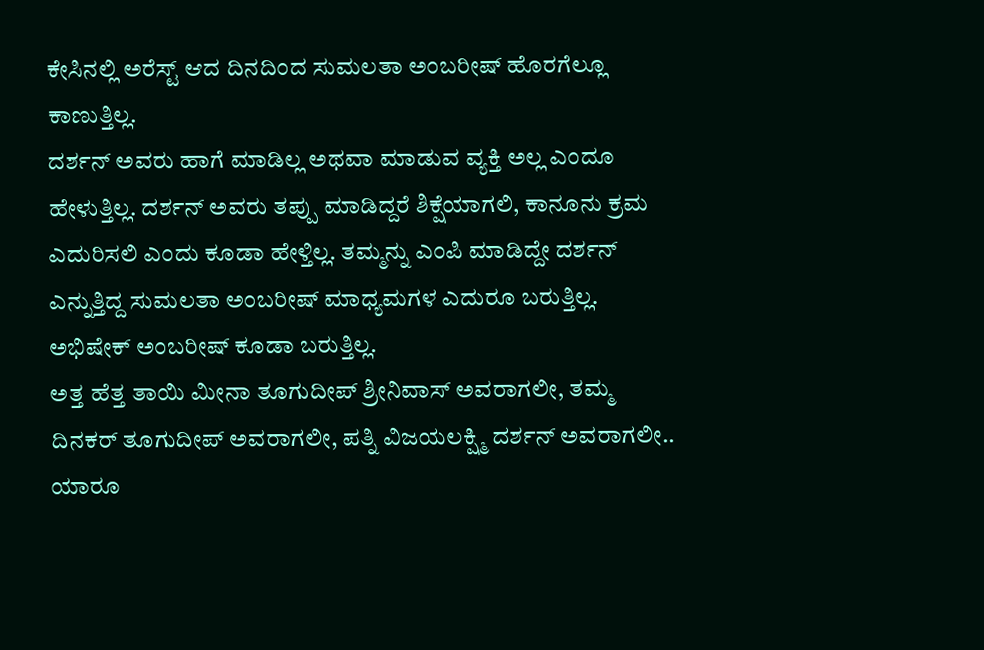ಕೇಸಿನಲ್ಲಿ ಅರೆಸ್ಟ್ ಆದ ದಿನದಿಂದ ಸುಮಲತಾ ಅಂಬರೀಷ್ ಹೊರಗೆಲ್ಲೂ ಕಾಣುತ್ತಿಲ್ಲ.
ದರ್ಶನ್ ಅವರು ಹಾಗೆ ಮಾಡಿಲ್ಲ ಅಥವಾ ಮಾಡುವ ವ್ಯಕ್ತಿ ಅಲ್ಲ ಎಂದೂ ಹೇಳುತ್ತಿಲ್ಲ. ದರ್ಶನ್ ಅವರು ತಪ್ಪು ಮಾಡಿದ್ದರೆ ಶಿಕ್ಷೆಯಾಗಲಿ, ಕಾನೂನು ಕ್ರಮ ಎದುರಿಸಲಿ ಎಂದು ಕೂಡಾ ಹೇಳ್ತಿಲ್ಲ. ತಮ್ಮನ್ನು ಎಂಪಿ ಮಾಡಿದ್ದೇ ದರ್ಶನ್ ಎನ್ನುತ್ತಿದ್ದ ಸುಮಲತಾ ಅಂಬರೀಷ್ ಮಾಧ್ಯಮಗಳ ಎದುರೂ ಬರುತ್ತಿಲ್ಲ. ಅಭಿಷೇಕ್ ಅಂಬರೀಷ್ ಕೂಡಾ ಬರುತ್ತಿಲ್ಲ.
ಅತ್ತ ಹೆತ್ತ ತಾಯಿ ಮೀನಾ ತೂಗುದೀಪ್ ಶ್ರೀನಿವಾಸ್ ಅವರಾಗಲೀ, ತಮ್ಮ ದಿನಕರ್ ತೂಗುದೀಪ್ ಅವರಾಗಲೀ, ಪತ್ನಿ ವಿಜಯಲಕ್ಷ್ಮಿ ದರ್ಶನ್ ಅವರಾಗಲೀ.. ಯಾರೂ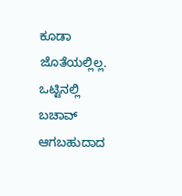ಕೂಡಾ ಜೊತೆಯಲ್ಲಿಲ್ಲ.
ಒಟ್ಟಿನಲ್ಲಿ ಬಚಾವ್ ಆಗಬಹುದಾದ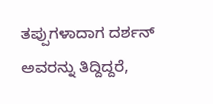ತಪ್ಪುಗಳಾದಾಗ ದರ್ಶನ್ ಅವರನ್ನು ತಿದ್ದಿದ್ದರೆ,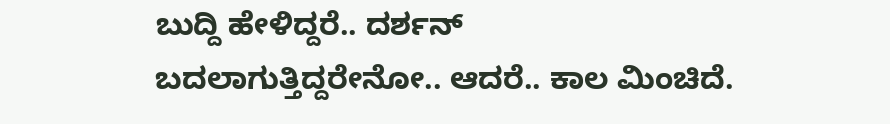ಬುದ್ದಿ ಹೇಳಿದ್ದರೆ.. ದರ್ಶನ್ ಬದಲಾಗುತ್ತಿದ್ದರೇನೋ.. ಆದರೆ.. ಕಾಲ ಮಿಂಚಿದೆ.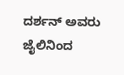ದರ್ಶನ್ ಅವರು ಜೈಲಿನಿಂದ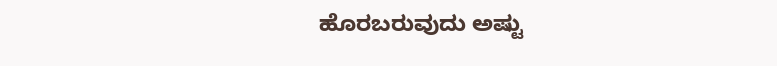ಹೊರಬರುವುದು ಅಷ್ಟು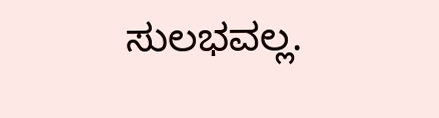ಸುಲಭವಲ್ಲ.